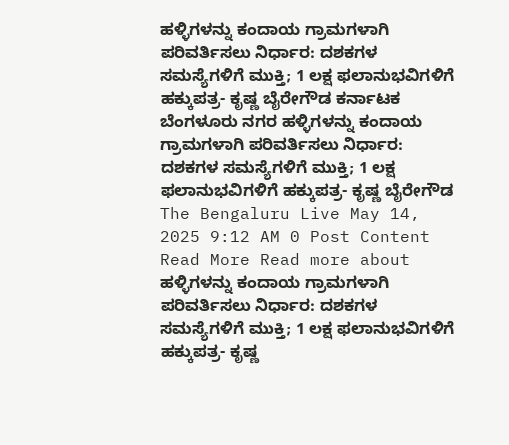ಹಳ್ಳಿಗಳನ್ನು ಕಂದಾಯ ಗ್ರಾಮಗಳಾಗಿ ಪರಿವರ್ತಿಸಲು ನಿರ್ಧಾರ: ದಶಕಗಳ ಸಮಸ್ಯೆಗಳಿಗೆ ಮುಕ್ತಿ; 1 ಲಕ್ಷ ಫಲಾನುಭವಿಗಳಿಗೆ ಹಕ್ಕುಪತ್ರ- ಕೃಷ್ಣ ಬೈರೇಗೌಡ ಕರ್ನಾಟಕ ಬೆಂಗಳೂರು ನಗರ ಹಳ್ಳಿಗಳನ್ನು ಕಂದಾಯ ಗ್ರಾಮಗಳಾಗಿ ಪರಿವರ್ತಿಸಲು ನಿರ್ಧಾರ: ದಶಕಗಳ ಸಮಸ್ಯೆಗಳಿಗೆ ಮುಕ್ತಿ; 1 ಲಕ್ಷ ಫಲಾನುಭವಿಗಳಿಗೆ ಹಕ್ಕುಪತ್ರ- ಕೃಷ್ಣ ಬೈರೇಗೌಡ The Bengaluru Live May 14, 2025 9:12 AM 0 Post Content Read More Read more about ಹಳ್ಳಿಗಳನ್ನು ಕಂದಾಯ ಗ್ರಾಮಗಳಾಗಿ ಪರಿವರ್ತಿಸಲು ನಿರ್ಧಾರ: ದಶಕಗಳ ಸಮಸ್ಯೆಗಳಿಗೆ ಮುಕ್ತಿ; 1 ಲಕ್ಷ ಫಲಾನುಭವಿಗಳಿಗೆ ಹಕ್ಕುಪತ್ರ- ಕೃಷ್ಣ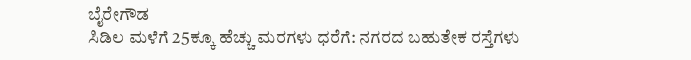ಬೈರೇಗೌಡ
ಸಿಡಿಲ ಮಳೆಗೆ 25ಕ್ಕೂ ಹೆಚ್ಚು ಮರಗಳು ಧರೆಗೆ: ನಗರದ ಬಹುತೇಕ ರಸ್ತೆಗಳು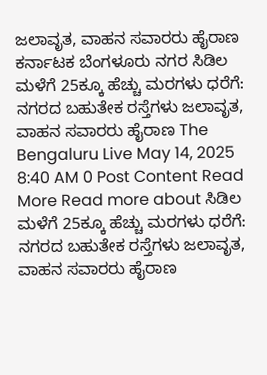ಜಲಾವೃತ, ವಾಹನ ಸವಾರರು ಹೈರಾಣ ಕರ್ನಾಟಕ ಬೆಂಗಳೂರು ನಗರ ಸಿಡಿಲ ಮಳೆಗೆ 25ಕ್ಕೂ ಹೆಚ್ಚು ಮರಗಳು ಧರೆಗೆ: ನಗರದ ಬಹುತೇಕ ರಸ್ತೆಗಳು ಜಲಾವೃತ, ವಾಹನ ಸವಾರರು ಹೈರಾಣ The Bengaluru Live May 14, 2025 8:40 AM 0 Post Content Read More Read more about ಸಿಡಿಲ ಮಳೆಗೆ 25ಕ್ಕೂ ಹೆಚ್ಚು ಮರಗಳು ಧರೆಗೆ: ನಗರದ ಬಹುತೇಕ ರಸ್ತೆಗಳು ಜಲಾವೃತ, ವಾಹನ ಸವಾರರು ಹೈರಾಣ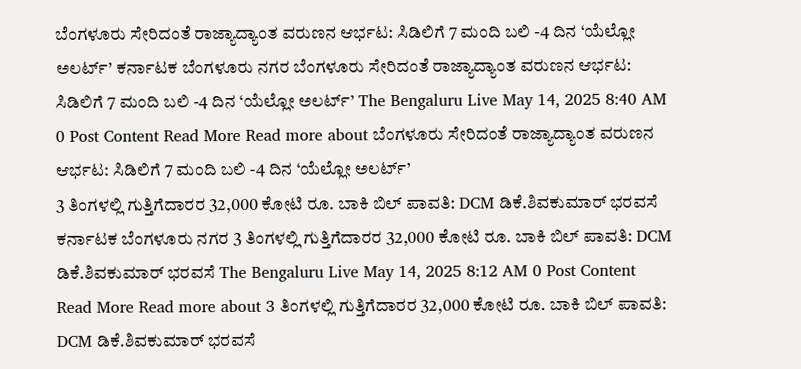ಬೆಂಗಳೂರು ಸೇರಿದಂತೆ ರಾಜ್ಯಾದ್ಯಾಂತ ವರುಣನ ಆರ್ಭಟ: ಸಿಡಿಲಿಗೆ 7 ಮಂದಿ ಬಲಿ -4 ದಿನ ‘ಯೆಲ್ಲೋ ಅಲರ್ಟ್’ ಕರ್ನಾಟಕ ಬೆಂಗಳೂರು ನಗರ ಬೆಂಗಳೂರು ಸೇರಿದಂತೆ ರಾಜ್ಯಾದ್ಯಾಂತ ವರುಣನ ಆರ್ಭಟ: ಸಿಡಿಲಿಗೆ 7 ಮಂದಿ ಬಲಿ -4 ದಿನ ‘ಯೆಲ್ಲೋ ಅಲರ್ಟ್’ The Bengaluru Live May 14, 2025 8:40 AM 0 Post Content Read More Read more about ಬೆಂಗಳೂರು ಸೇರಿದಂತೆ ರಾಜ್ಯಾದ್ಯಾಂತ ವರುಣನ ಆರ್ಭಟ: ಸಿಡಿಲಿಗೆ 7 ಮಂದಿ ಬಲಿ -4 ದಿನ ‘ಯೆಲ್ಲೋ ಅಲರ್ಟ್’
3 ತಿಂಗಳಲ್ಲಿ ಗುತ್ತಿಗೆದಾರರ 32,000 ಕೋಟಿ ರೂ. ಬಾಕಿ ಬಿಲ್ ಪಾವತಿ: DCM ಡಿಕೆ.ಶಿವಕುಮಾರ್ ಭರವಸೆ ಕರ್ನಾಟಕ ಬೆಂಗಳೂರು ನಗರ 3 ತಿಂಗಳಲ್ಲಿ ಗುತ್ತಿಗೆದಾರರ 32,000 ಕೋಟಿ ರೂ. ಬಾಕಿ ಬಿಲ್ ಪಾವತಿ: DCM ಡಿಕೆ.ಶಿವಕುಮಾರ್ ಭರವಸೆ The Bengaluru Live May 14, 2025 8:12 AM 0 Post Content Read More Read more about 3 ತಿಂಗಳಲ್ಲಿ ಗುತ್ತಿಗೆದಾರರ 32,000 ಕೋಟಿ ರೂ. ಬಾಕಿ ಬಿಲ್ ಪಾವತಿ: DCM ಡಿಕೆ.ಶಿವಕುಮಾರ್ ಭರವಸೆ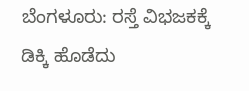ಬೆಂಗಳೂರು: ರಸ್ತೆ ವಿಭಜಕಕ್ಕೆ ಡಿಕ್ಕಿ ಹೊಡೆದು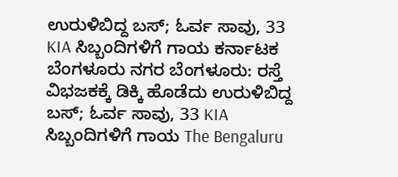ಉರುಳಿಬಿದ್ದ ಬಸ್; ಓರ್ವ ಸಾವು, 33 KIA ಸಿಬ್ಬಂದಿಗಳಿಗೆ ಗಾಯ ಕರ್ನಾಟಕ ಬೆಂಗಳೂರು ನಗರ ಬೆಂಗಳೂರು: ರಸ್ತೆ ವಿಭಜಕಕ್ಕೆ ಡಿಕ್ಕಿ ಹೊಡೆದು ಉರುಳಿಬಿದ್ದ ಬಸ್; ಓರ್ವ ಸಾವು, 33 KIA ಸಿಬ್ಬಂದಿಗಳಿಗೆ ಗಾಯ The Bengaluru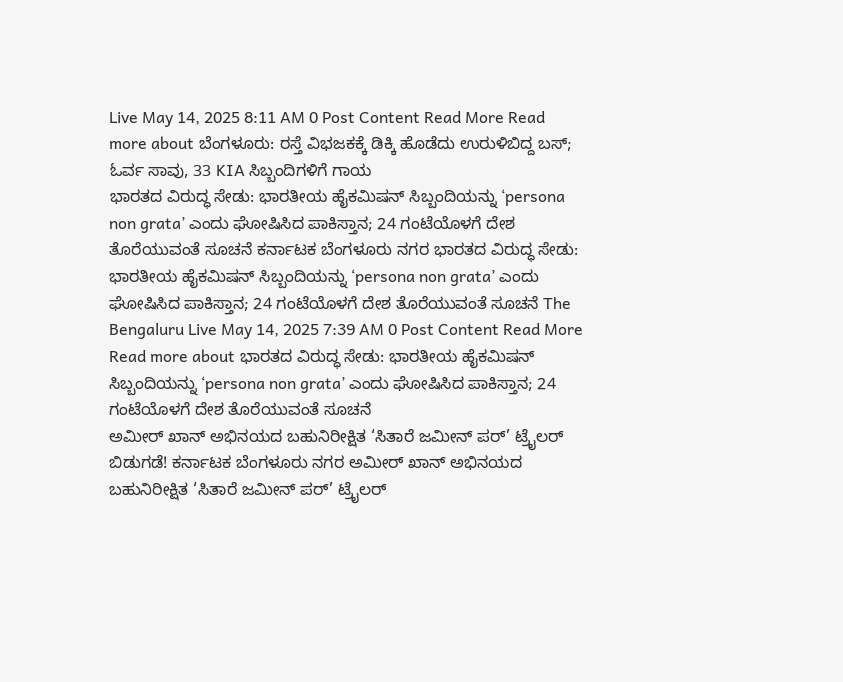Live May 14, 2025 8:11 AM 0 Post Content Read More Read more about ಬೆಂಗಳೂರು: ರಸ್ತೆ ವಿಭಜಕಕ್ಕೆ ಡಿಕ್ಕಿ ಹೊಡೆದು ಉರುಳಿಬಿದ್ದ ಬಸ್; ಓರ್ವ ಸಾವು, 33 KIA ಸಿಬ್ಬಂದಿಗಳಿಗೆ ಗಾಯ
ಭಾರತದ ವಿರುದ್ಧ ಸೇಡು: ಭಾರತೀಯ ಹೈಕಮಿಷನ್ ಸಿಬ್ಬಂದಿಯನ್ನು ‘persona non grata’ ಎಂದು ಘೋಷಿಸಿದ ಪಾಕಿಸ್ತಾನ; 24 ಗಂಟೆಯೊಳಗೆ ದೇಶ ತೊರೆಯುವಂತೆ ಸೂಚನೆ ಕರ್ನಾಟಕ ಬೆಂಗಳೂರು ನಗರ ಭಾರತದ ವಿರುದ್ಧ ಸೇಡು: ಭಾರತೀಯ ಹೈಕಮಿಷನ್ ಸಿಬ್ಬಂದಿಯನ್ನು ‘persona non grata’ ಎಂದು ಘೋಷಿಸಿದ ಪಾಕಿಸ್ತಾನ; 24 ಗಂಟೆಯೊಳಗೆ ದೇಶ ತೊರೆಯುವಂತೆ ಸೂಚನೆ The Bengaluru Live May 14, 2025 7:39 AM 0 Post Content Read More Read more about ಭಾರತದ ವಿರುದ್ಧ ಸೇಡು: ಭಾರತೀಯ ಹೈಕಮಿಷನ್ ಸಿಬ್ಬಂದಿಯನ್ನು ‘persona non grata’ ಎಂದು ಘೋಷಿಸಿದ ಪಾಕಿಸ್ತಾನ; 24 ಗಂಟೆಯೊಳಗೆ ದೇಶ ತೊರೆಯುವಂತೆ ಸೂಚನೆ
ಅಮೀರ್ ಖಾನ್ ಅಭಿನಯದ ಬಹುನಿರೀಕ್ಷಿತ ‘ಸಿತಾರೆ ಜಮೀನ್ ಪರ್’ ಟ್ರೈಲರ್ ಬಿಡುಗಡೆ! ಕರ್ನಾಟಕ ಬೆಂಗಳೂರು ನಗರ ಅಮೀರ್ ಖಾನ್ ಅಭಿನಯದ ಬಹುನಿರೀಕ್ಷಿತ ‘ಸಿತಾರೆ ಜಮೀನ್ ಪರ್’ ಟ್ರೈಲರ್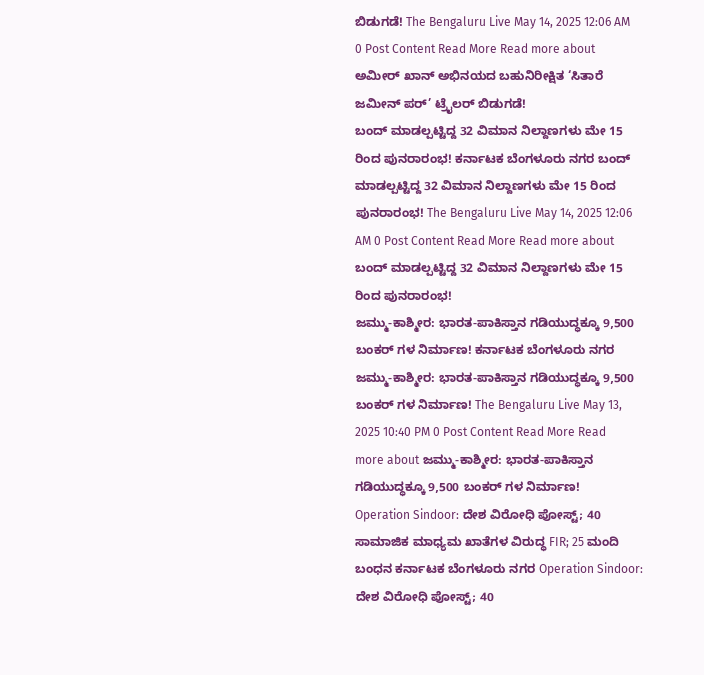ಬಿಡುಗಡೆ! The Bengaluru Live May 14, 2025 12:06 AM 0 Post Content Read More Read more about ಅಮೀರ್ ಖಾನ್ ಅಭಿನಯದ ಬಹುನಿರೀಕ್ಷಿತ ‘ಸಿತಾರೆ ಜಮೀನ್ ಪರ್’ ಟ್ರೈಲರ್ ಬಿಡುಗಡೆ!
ಬಂದ್ ಮಾಡಲ್ಪಟ್ಟಿದ್ದ 32 ವಿಮಾನ ನಿಲ್ದಾಣಗಳು ಮೇ 15 ರಿಂದ ಪುನರಾರಂಭ! ಕರ್ನಾಟಕ ಬೆಂಗಳೂರು ನಗರ ಬಂದ್ ಮಾಡಲ್ಪಟ್ಟಿದ್ದ 32 ವಿಮಾನ ನಿಲ್ದಾಣಗಳು ಮೇ 15 ರಿಂದ ಪುನರಾರಂಭ! The Bengaluru Live May 14, 2025 12:06 AM 0 Post Content Read More Read more about ಬಂದ್ ಮಾಡಲ್ಪಟ್ಟಿದ್ದ 32 ವಿಮಾನ ನಿಲ್ದಾಣಗಳು ಮೇ 15 ರಿಂದ ಪುನರಾರಂಭ!
ಜಮ್ಮು-ಕಾಶ್ಮೀರ: ಭಾರತ-ಪಾಕಿಸ್ತಾನ ಗಡಿಯುದ್ಧಕ್ಕೂ 9,500 ಬಂಕರ್ ಗಳ ನಿರ್ಮಾಣ! ಕರ್ನಾಟಕ ಬೆಂಗಳೂರು ನಗರ ಜಮ್ಮು-ಕಾಶ್ಮೀರ: ಭಾರತ-ಪಾಕಿಸ್ತಾನ ಗಡಿಯುದ್ಧಕ್ಕೂ 9,500 ಬಂಕರ್ ಗಳ ನಿರ್ಮಾಣ! The Bengaluru Live May 13, 2025 10:40 PM 0 Post Content Read More Read more about ಜಮ್ಮು-ಕಾಶ್ಮೀರ: ಭಾರತ-ಪಾಕಿಸ್ತಾನ ಗಡಿಯುದ್ಧಕ್ಕೂ 9,500 ಬಂಕರ್ ಗಳ ನಿರ್ಮಾಣ!
Operation Sindoor: ದೇಶ ವಿರೋಧಿ ಪೋಸ್ಟ್; 40 ಸಾಮಾಜಿಕ ಮಾಧ್ಯಮ ಖಾತೆಗಳ ವಿರುದ್ಧ FIR; 25 ಮಂದಿ ಬಂಧನ ಕರ್ನಾಟಕ ಬೆಂಗಳೂರು ನಗರ Operation Sindoor: ದೇಶ ವಿರೋಧಿ ಪೋಸ್ಟ್; 40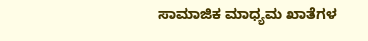ಸಾಮಾಜಿಕ ಮಾಧ್ಯಮ ಖಾತೆಗಳ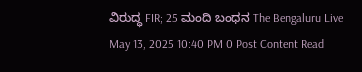ವಿರುದ್ಧ FIR; 25 ಮಂದಿ ಬಂಧನ The Bengaluru Live May 13, 2025 10:40 PM 0 Post Content Read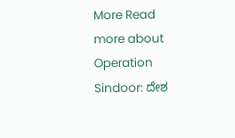More Read more about Operation Sindoor: ದೇಶ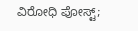ವಿರೋಧಿ ಪೋಸ್ಟ್;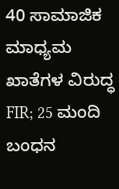40 ಸಾಮಾಜಿಕ ಮಾಧ್ಯಮ ಖಾತೆಗಳ ವಿರುದ್ಧ FIR; 25 ಮಂದಿ ಬಂಧನ